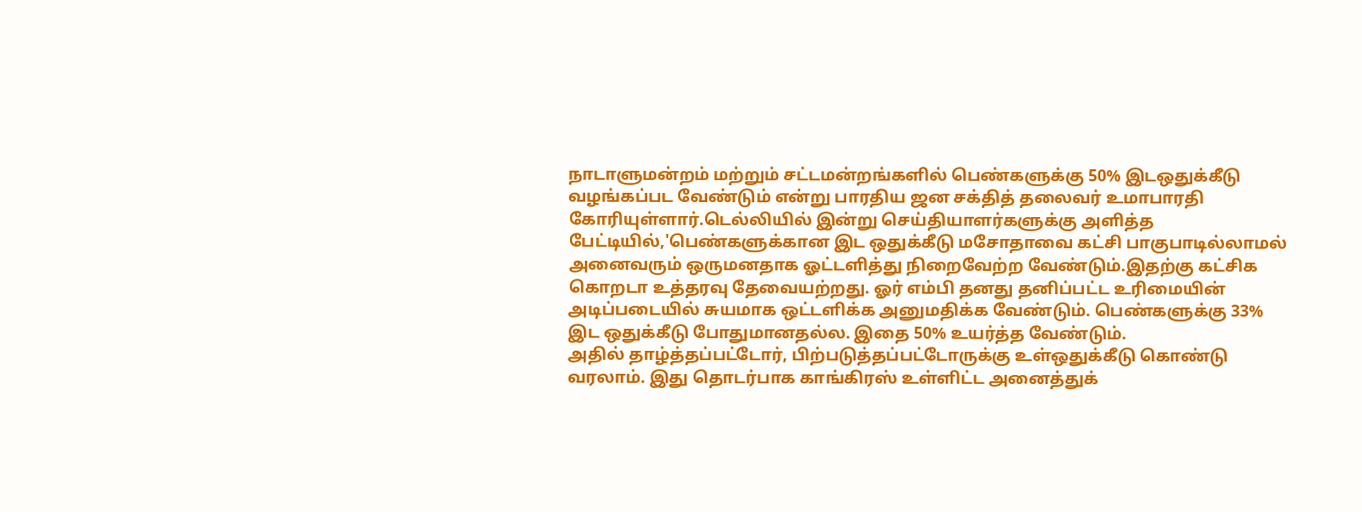நாடாளுமன்றம் மற்றும் சட்டமன்றங்களில் பெண்களுக்கு 50% இடஒதுக்கீடு வழங்கப்பட வேண்டும் என்று பாரதிய ஜன சக்தித் தலைவர் உமாபாரதி கோரியுள்ளார்.டெல்லியில் இன்று செய்தியாளர்களுக்கு அளித்த பேட்டியில்,'பெண்களுக்கான இட ஒதுக்கீடு மசோதாவை கட்சி பாகுபாடில்லாமல் அனைவரும் ஒருமனதாக ஓட்டளித்து நிறைவேற்ற வேண்டும்.இதற்கு கட்சிக கொறடா உத்தரவு தேவையற்றது. ஓர் எம்பி தனது தனிப்பட்ட உரிமையின் அடிப்படையில் சுயமாக ஒட்டளிக்க அனுமதிக்க வேண்டும். பெண்களுக்கு 33% இட ஒதுக்கீடு போதுமானதல்ல. இதை 50% உயர்த்த வேண்டும்.
அதில் தாழ்த்தப்பட்டோர், பிற்படுத்தப்பட்டோருக்கு உள்ஒதுக்கீடு கொண்டு வரலாம். இது தொடர்பாக காங்கிரஸ் உள்ளிட்ட அனைத்துக்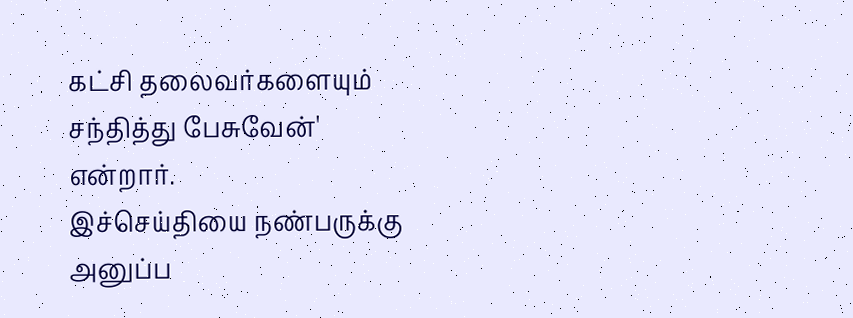கட்சி தலைவர்களையும் சந்தித்து பேசுவேன்' என்றார்.
இச்செய்தியை நண்பருக்கு அனுப்ப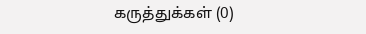கருத்துக்கள் (0)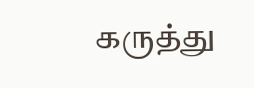கருத்து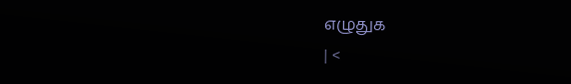எழுதுக
| <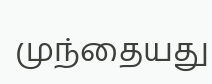முந்தையது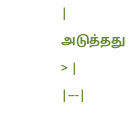| அடுத்தது > |
|---|